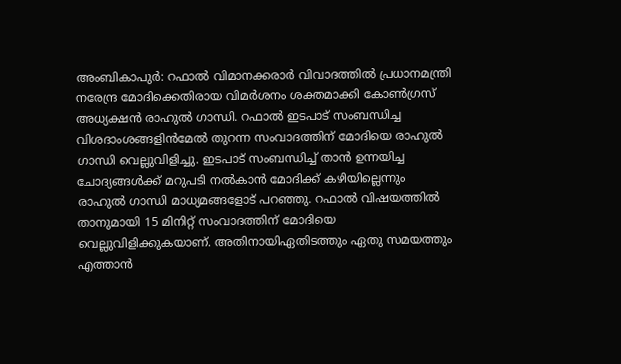അംബികാപുർ: റഫാൽ വിമാനക്കരാർ വിവാദത്തിൽ പ്രധാനമന്ത്രി നരേന്ദ്ര മോദിക്കെതിരായ വിമർശനം ശക്തമാക്കി കോൺഗ്രസ് അധ്യക്ഷൻ രാഹുൽ ഗാന്ധി. റഫാൽ ഇടപാട് സംബന്ധിച്ച വിശദാംശങ്ങളിൻമേൽ തുറന്ന സംവാദത്തിന് മോദിയെ രാഹുൽ ഗാന്ധി വെല്ലുവിളിച്ചു. ഇടപാട് സംബന്ധിച്ച് താൻ ഉന്നയിച്ച ചോദ്യങ്ങൾക്ക് മറുപടി നൽകാൻ മോദിക്ക് കഴിയില്ലെന്നും രാഹുൽ ഗാന്ധി മാധ്യമങ്ങളോട് പറഞ്ഞു. റഫാൽ വിഷയത്തിൽ താനുമായി 15 മിനിറ്റ് സംവാദത്തിന് മോദിയെ വെല്ലുവിളിക്കുകയാണ്. അതിനായിഏതിടത്തും ഏതു സമയത്തും എത്താൻ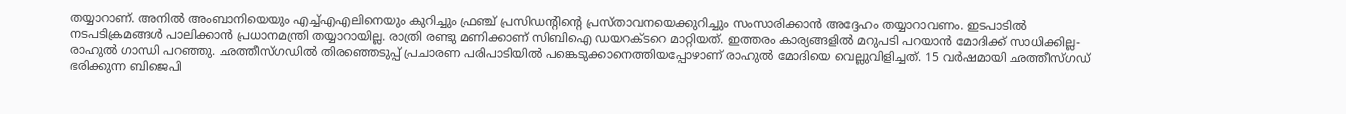തയ്യാറാണ്. അനിൽ അംബാനിയെയും എച്ച്എഎലിനെയും കുറിച്ചും ഫ്രഞ്ച് പ്രസിഡന്റിന്റെ പ്രസ്താവനയെക്കുറിച്ചും സംസാരിക്കാൻ അദ്ദേഹം തയ്യാറാവണം. ഇടപാടിൽ നടപടിക്രമങ്ങൾ പാലിക്കാൻ പ്രധാനമന്ത്രി തയ്യാറായില്ല. രാത്രി രണ്ടു മണിക്കാണ് സിബിഐ ഡയറക്ടറെ മാറ്റിയത്. ഇത്തരം കാര്യങ്ങളിൽ മറുപടി പറയാൻ മോദിക്ക് സാധിക്കില്ല- രാഹുൽ ഗാന്ധി പറഞ്ഞു. ഛത്തീസ്ഗഡിൽ തിരഞ്ഞെടുപ്പ് പ്രചാരണ പരിപാടിയിൽ പങ്കെടുക്കാനെത്തിയപ്പോഴാണ് രാഹുൽ മോദിയെ വെല്ലുവിളിച്ചത്. 15 വർഷമായി ഛത്തീസ്ഗഡ് ഭരിക്കുന്ന ബിജെപി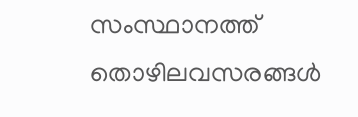സംസ്ഥാനത്ത് തൊഴിലവസരങ്ങൾ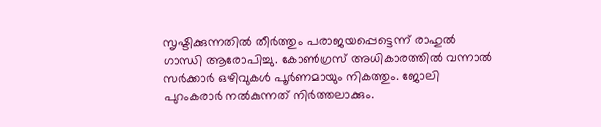സൃഷ്ടിക്കുന്നതിൽ തീർത്തും പരാജയപ്പെട്ടെന്ന് രാഹുൽ ഗാന്ധി ആരോപിച്ചു. കോൺഗ്രസ് അധികാരത്തിൽ വന്നാൽ സർക്കാർ ഒഴിവുകൾ പൂർണമായും നികത്തും. ജോലി പുറംകരാർ നൽകുന്നത് നിർത്തലാക്കും.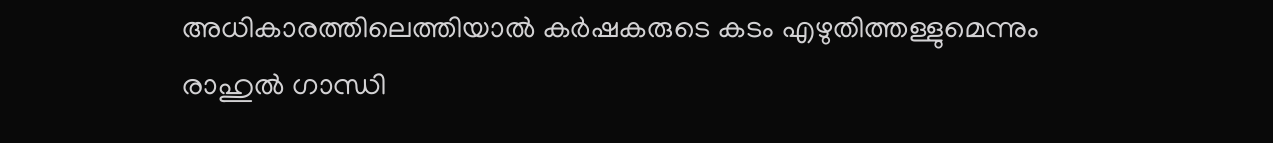അധികാരത്തിലെത്തിയാൽ കർഷകരുടെ കടം എഴുതിത്തള്ളുമെന്നും രാഹുൽ ഗാന്ധി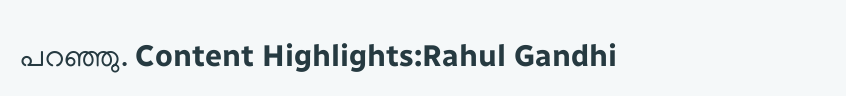പറഞ്ഞു. Content Highlights:Rahul Gandhi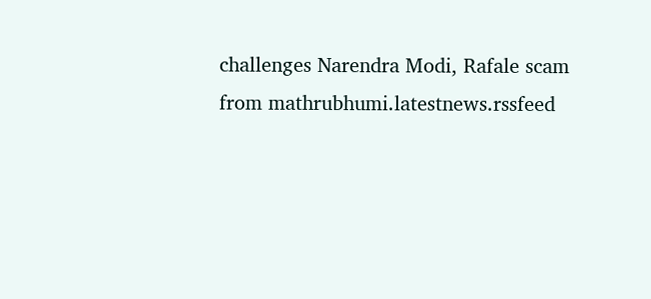challenges Narendra Modi, Rafale scam
from mathrubhumi.latestnews.rssfeed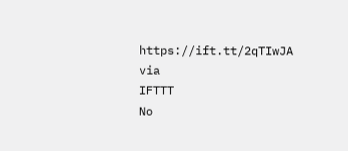https://ift.tt/2qTIwJA
via
IFTTT
No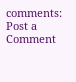comments:
Post a Comment